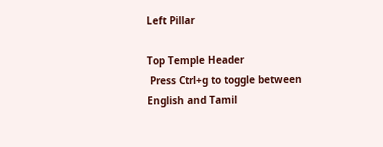Left Pillar

Top Temple Header
 Press Ctrl+g to toggle between English and Tamil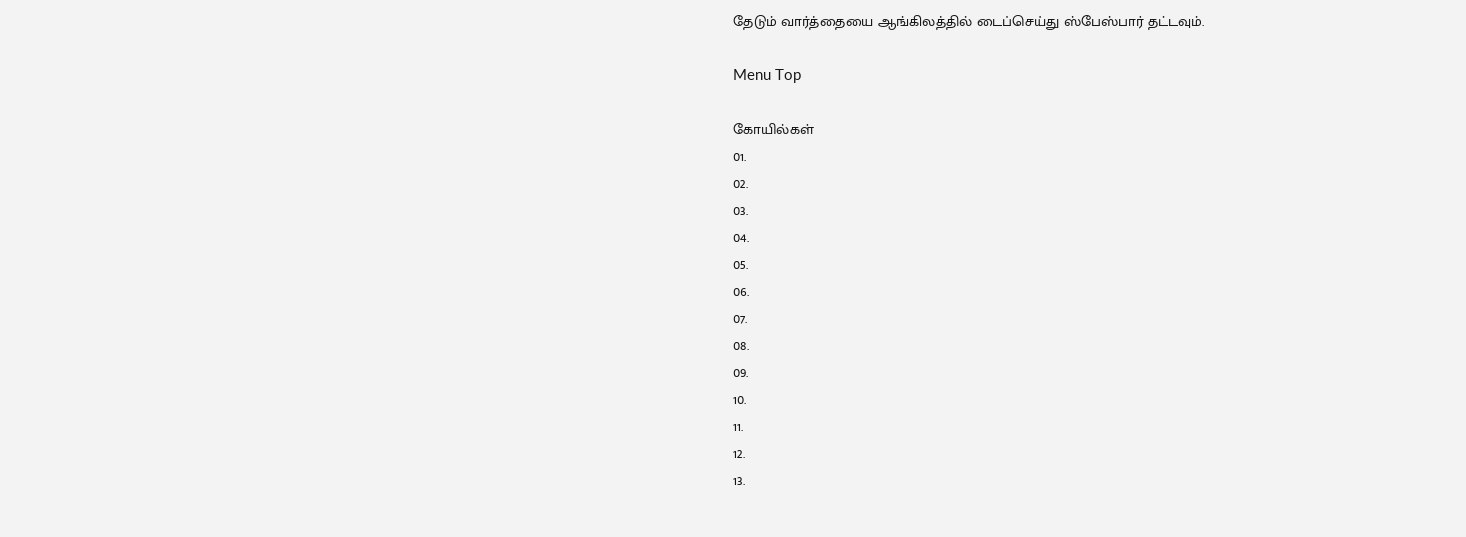தேடும் வார்த்தையை ஆங்கிலத்தில் டைப்செய்து ஸ்பேஸ்பார் தட்டவும்.

Menu Top

கோயில்கள்
01.
02.
03.
04.
05.
06.
07.
08.
09.
10.
11.
12.
13.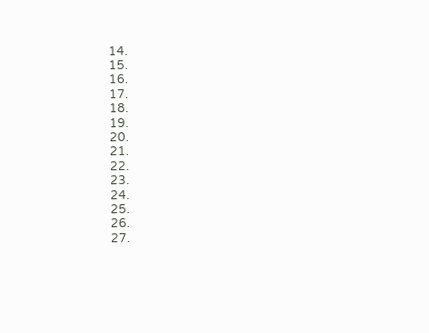14.
15.
16.
17.
18.
19.
20.
21.
22.
23.
24.
25.
26.
27.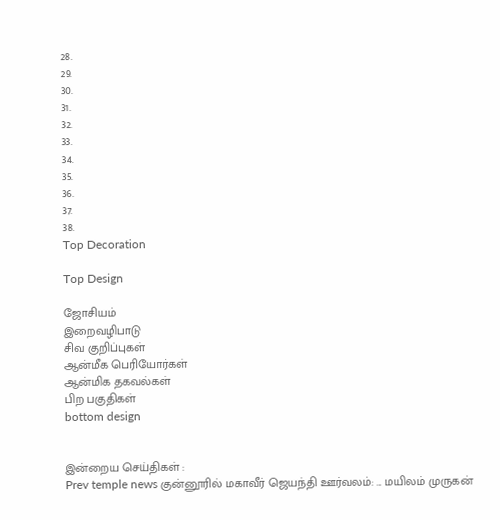28.
29.
30.
31.
32.
33.
34.
35.
36.
37.
38.
Top Decoration

Top Design

ஜோசியம்
இறைவழிபாடு
சிவ குறிப்புகள்
ஆன்மீக பெரியோர்கள்
ஆன்மிக தகவல்கள்
பிற பகுதிகள்
bottom design


இன்றைய செய்திகள் :
Prev temple news குன்னூரில் மகாவீர் ஜெயந்தி ஊர்வலம்: ... மயிலம் முருகன்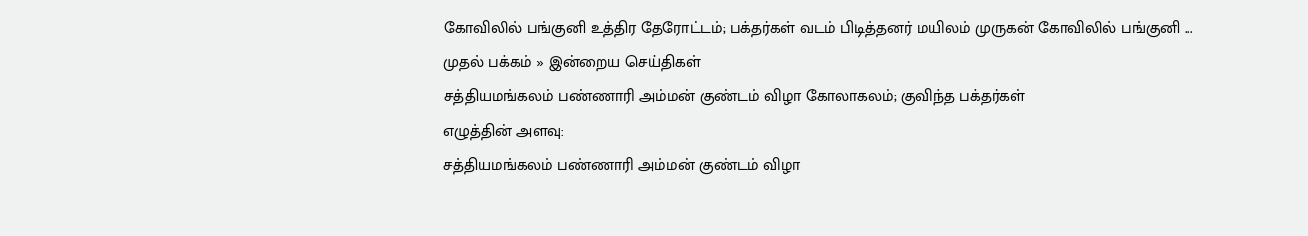கோவிலில் பங்குனி உத்திர தேரோட்டம்; பக்தர்கள் வடம் பிடித்தனர் மயிலம் முருகன் கோவிலில் பங்குனி ...
முதல் பக்கம் » இன்றைய செய்திகள்
சத்தியமங்கலம் பண்ணாரி அம்மன் குண்டம் விழா கோலாகலம்; குவிந்த பக்தர்கள்
எழுத்தின் அளவு:
சத்தியமங்கலம் பண்ணாரி அம்மன் குண்டம் விழா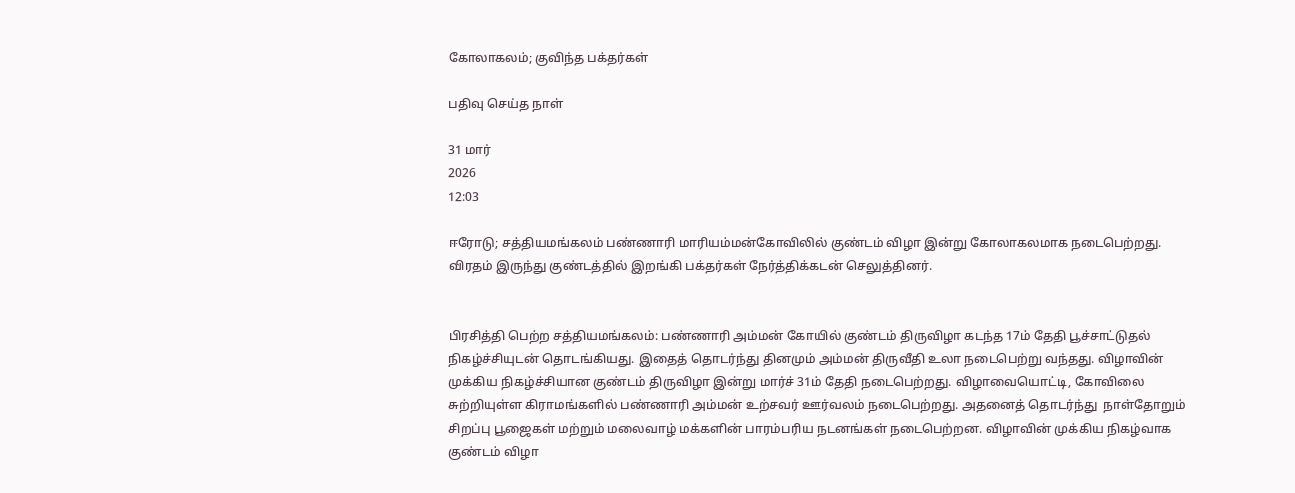கோலாகலம்; குவிந்த பக்தர்கள்

பதிவு செய்த நாள்

31 மார்
2026
12:03

ஈரோடு; சத்தியமங்கலம் பண்ணாரி மாரியம்மன்கோவிலில் குண்டம் விழா இன்று கோலாகலமாக நடைபெற்றது. விரதம் இருந்து குண்டத்தில் இறங்கி பக்தர்கள் நேர்த்திக்கடன் செலுத்தினர்.


பிரசித்தி பெற்ற சத்தியமங்கலம்: பண்ணாரி அம்மன் கோயில் குண்டம் திருவிழா கடந்த 17ம் தேதி பூச்சாட்டுதல் நிகழ்ச்சியுடன் தொடங்கியது. இதைத் தொடர்ந்து தினமும் அம்மன் திருவீதி உலா நடைபெற்று வந்தது. விழாவின் முக்கிய நிகழ்ச்சியான குண்டம் திருவிழா இன்று மார்ச் 31ம் தேதி நடைபெற்றது. விழாவையொட்டி, கோவிலை சுற்றியுள்ள கிராமங்களில் பண்ணாரி அம்மன் உற்சவர் ஊர்வலம் நடைபெற்றது. அதனைத் தொடர்ந்து  நாள்தோறும் சிறப்பு பூஜைகள் மற்றும் மலைவாழ் மக்களின் பாரம்பரிய நடனங்கள் நடைபெற்றன. விழாவின் முக்கிய நிகழ்வாக குண்டம் விழா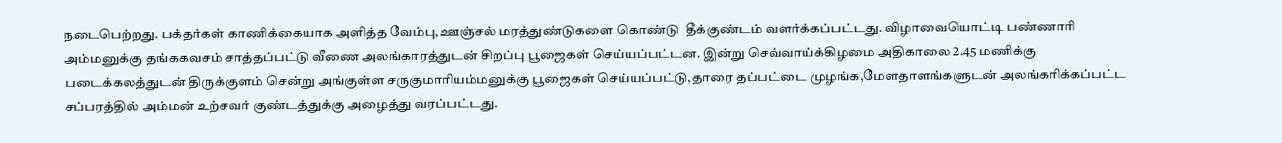நடைபெற்றது. பக்தர்கள் காணிக்கையாக அளித்த வேம்பு,ஊஞ்சல் மரத்துண்டுகளை கொண்டு  தீக்குண்டம் வளர்க்கப்பட்டது. விழாவையொட்டி பண்ணாரி அம்மனுக்கு தங்ககவசம் சாத்தப்பட்டு வீணை அலங்காரத்துடன் சிறப்பு பூஜைகள் செய்யப்பட்டன. இன்று செவ்வாய்க்கிழமை அதிகாலை 2.45 மணிக்கு  படைக்கலத்துடன் திருக்குளம் சென்று அங்குள்ள சருகுமாரியம்மனுக்கு பூஜைகள் செய்யப்பட்டு,தாரை தப்பட்டை முழங்க,மேளதாளங்களுடன் அலங்கரிக்கப்பட்ட சப்பரத்தில் அம்மன் உற்சவர் குண்டத்துக்கு அழைத்து வரப்பட்டது.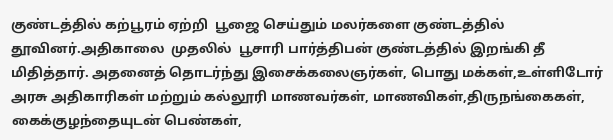குண்டத்தில் கற்பூரம் ஏற்றி  பூஜை செய்தும் மலர்களை குண்டத்தில் தூவினர்.அதிகாலை  முதலில்  பூசாரி பார்த்திபன் குண்டத்தில் இறங்கி தீ மிதித்தார். அதனைத் தொடர்ந்து இசைக்கலைஞர்கள், பொது மக்கள்,உள்ளிடோர் அரசு அதிகாரிகள் மற்றும் கல்லூரி மாணவர்கள், மாணவிகள்,திருநங்கைகள், கைக்குழந்தையுடன் பெண்கள்,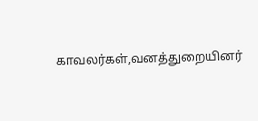காவலர்கள்,வனத்துறையினர்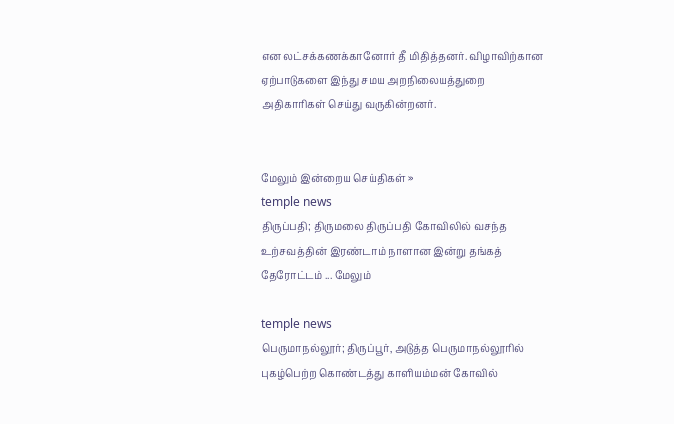என லட்சக்கணக்கானோர் தீ மிதித்தனர். விழாவிற்கான ஏற்பாடுகளை இந்து சமய அறநிலையத்துறை அதிகாரிகள் செய்து வருகின்றனர்.


மேலும் இன்றைய செய்திகள் »
temple news
திருப்பதி; திருமலை திருப்பதி கோவிலில் வசந்த உற்சவத்தின் இரண்டாம் நாளான இன்று தங்கத் தேரோட்டம் ... மேலும்

temple news
பெருமாநல்லூர்; திருப்பூர், அடுத்த பெருமாநல்லூரில் புகழ்பெற்ற கொண்டத்து காளியம்மன் கோவில்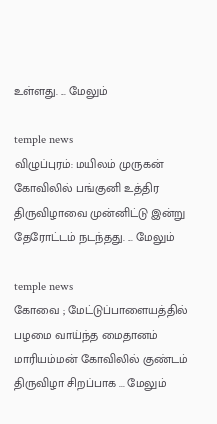உள்ளது. ... மேலும்

temple news
விழுப்புரம்: மயிலம் முருகன் கோவிலில் பங்குனி உத்திர திருவிழாவை முன்னிட்டு இன்று தேரோட்டம் நடந்தது. ... மேலும்

temple news
கோவை ; மேட்டுப்பாளையத்தில் பழமை வாய்ந்த மைதானம் மாரியம்மன் கோவிலில் குண்டம் திருவிழா சிறப்பாக ... மேலும்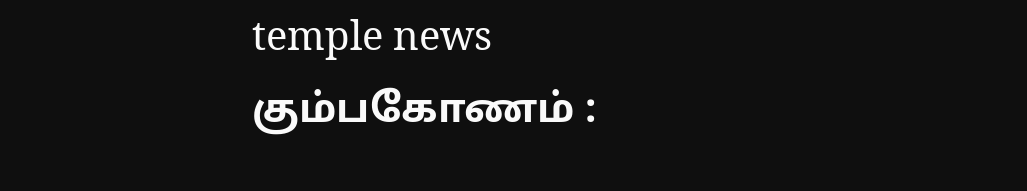temple news
கும்பகோணம் :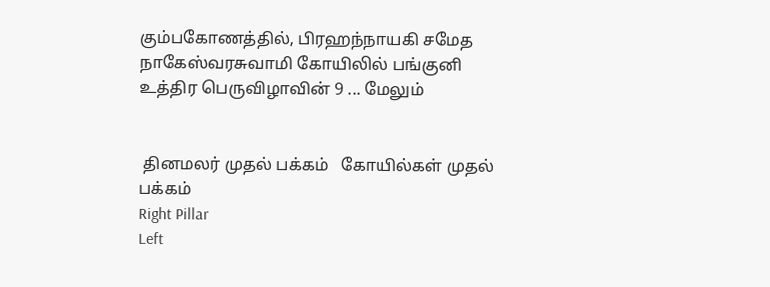கும்பகோணத்தில், பிரஹந்நாயகி சமேத நாகேஸ்வரசுவாமி கோயிலில் பங்குனி உத்திர பெருவிழாவின் 9 ... மேலும்


 தினமலர் முதல் பக்கம்   கோயில்கள் முதல் பக்கம்
Right Pillar
Left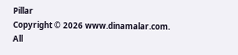Pillar
Copyright © 2026 www.dinamalar.com. All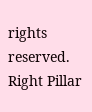rights reserved.
Right Pillar